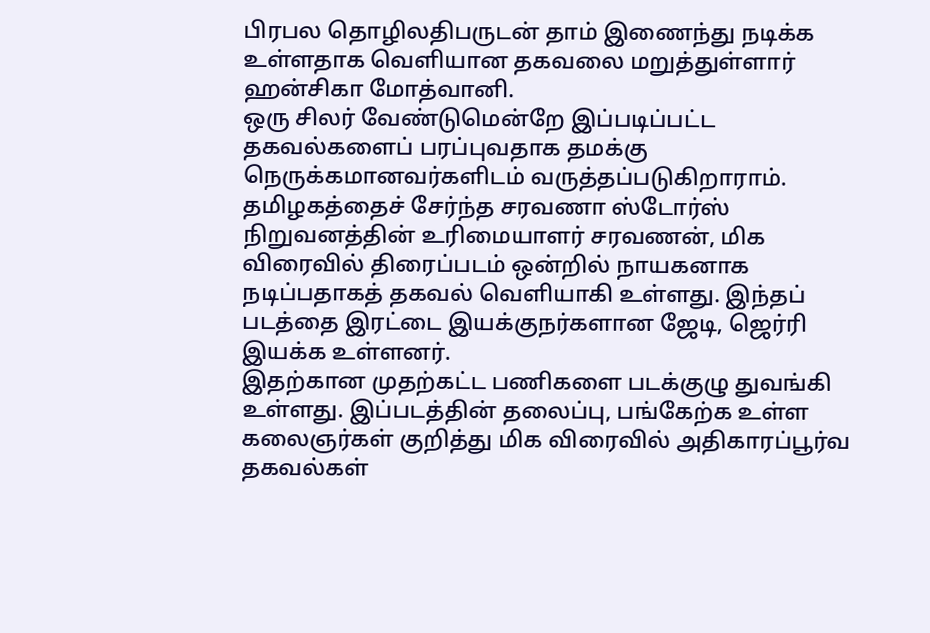பிரபல தொழிலதிபருடன் தாம் இணைந்து நடிக்க உள்ளதாக வெளியான தகவலை மறுத்துள்ளார் ஹன்சிகா மோத்வானி.
ஒரு சிலர் வேண்டுமென்றே இப்படிப்பட்ட தகவல்களைப் பரப்புவதாக தமக்கு நெருக்கமானவர்களிடம் வருத்தப்படுகிறாராம்.
தமிழகத்தைச் சேர்ந்த சரவணா ஸ்டோர்ஸ் நிறுவனத்தின் உரிமையாளர் சரவணன், மிக விரைவில் திரைப்படம் ஒன்றில் நாயகனாக நடிப்பதாகத் தகவல் வெளியாகி உள்ளது. இந்தப் படத்தை இரட்டை இயக்குநர்களான ஜேடி, ஜெர்ரி இயக்க உள்ளனர்.
இதற்கான முதற்கட்ட பணிகளை படக்குழு துவங்கி உள்ளது. இப்படத்தின் தலைப்பு, பங்கேற்க உள்ள கலைஞர்கள் குறித்து மிக விரைவில் அதிகாரப்பூர்வ தகவல்கள்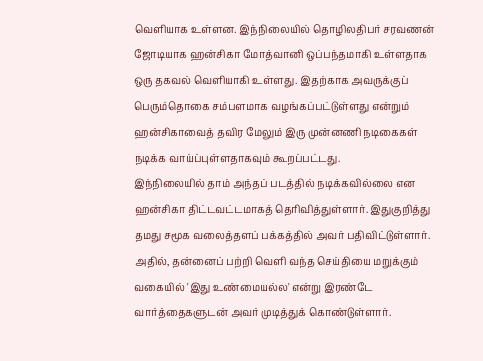வெளியாக உள்ளன. இந்நிலையில் தொழிலதிபர் சரவணன் ஜோடியாக ஹன்சிகா மோத்வானி ஒப்பந்தமாகி உள்ளதாக ஒரு தகவல் வெளியாகி உள்ளது. இதற்காக அவருக்குப் பெரும்தொகை சம்பளமாக வழங்கப்பட்டுள்ளது என்றும் ஹன்சிகாவைத் தவிர மேலும் இரு முன்னணி நடிகைகள் நடிக்க வாய்ப்புள்ளதாகவும் கூறப்பட்டது.
இந்நிலையில் தாம் அந்தப் படத்தில் நடிக்கவில்லை என ஹன்சிகா திட்டவட்டமாகத் தெரிவித்துள்ளார். இதுகுறித்து தமது சமூக வலைத்தளப் பக்கத்தில் அவர் பதிவிட்டுள்ளார்.
அதில், தன்னைப் பற்றி வெளி வந்த செய்தியை மறுக்கும் வகையில் 'இது உண்மையல்ல' என்று இரண்டே வார்த்தைகளுடன் அவர் முடித்துக் கொண்டுள்ளார்.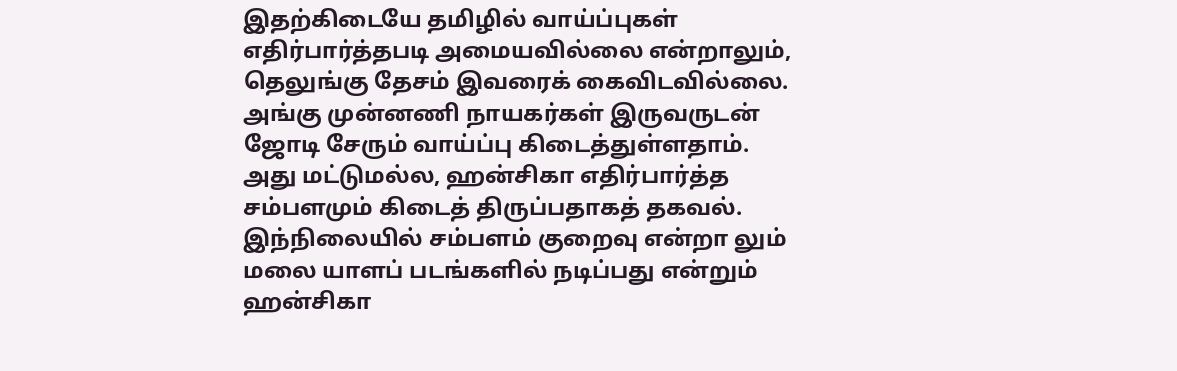இதற்கிடையே தமிழில் வாய்ப்புகள் எதிர்பார்த்தபடி அமையவில்லை என்றாலும், தெலுங்கு தேசம் இவரைக் கைவிடவில்லை.
அங்கு முன்னணி நாயகர்கள் இருவருடன் ஜோடி சேரும் வாய்ப்பு கிடைத்துள்ளதாம்.
அது மட்டுமல்ல, ஹன்சிகா எதிர்பார்த்த சம்பளமும் கிடைத் திருப்பதாகத் தகவல்.
இந்நிலையில் சம்பளம் குறைவு என்றா லும் மலை யாளப் படங்களில் நடிப்பது என்றும் ஹன்சிகா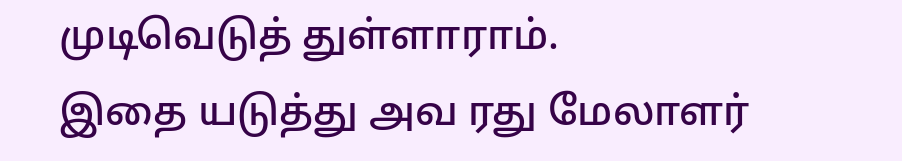முடிவெடுத் துள்ளாராம்.
இதை யடுத்து அவ ரது மேலாளர்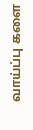வாய்ப்பு களை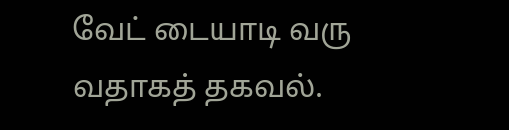வேட் டையாடி வரு வதாகத் தகவல்.